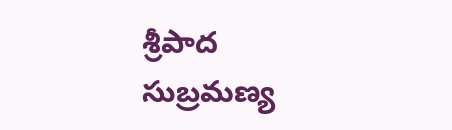శ్రీపాద సుబ్రమణ్య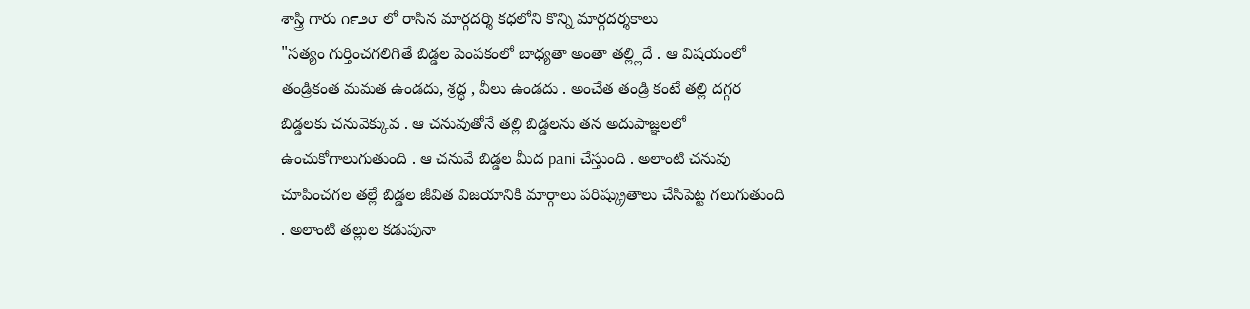శాస్త్రి గారు ౧౯౨౮ లో రాసిన మార్గదర్శి కధలోని కొన్ని మార్గదర్శకాలు
"సత్యం గుర్తించగలిగితే బిడ్డల పెంపకంలో బాధ్యతా అంతా తల్ల్లిదే . ఆ విషయంలో తండ్రికంత మమత ఉండదు, శ్రద్ధ , వీలు ఉండదు . అంచేత తండ్రి కంటే తల్లి దగ్గర బిడ్డలకు చనువెక్కువ . ఆ చనువుతోనే తల్లి బిడ్డలను తన అదుపాజ్ఞలలో ఉంచుకోగాలుగుతుంది . ఆ చనువే బిడ్డల మీద pani చేస్తుంది . అలాంటి చనువు చూపించగల తల్లే బిడ్డల జీవిత విజయానికి మార్గాలు పరిష్క్రుతాలు చేసిపెట్ట గలుగుతుంది . అలాంటి తల్లుల కడుపునా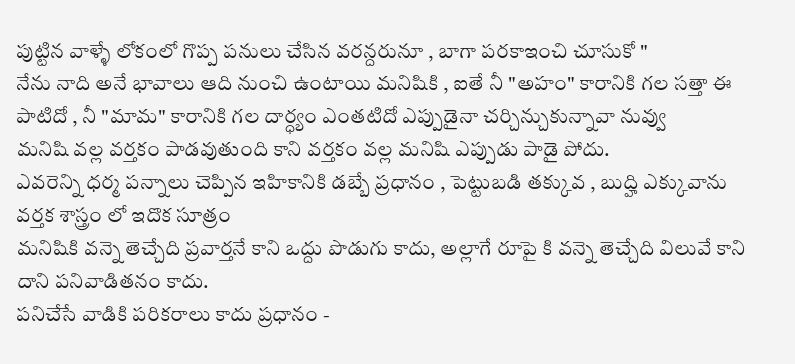పుట్టిన వాళ్ళే లోకంలో గొప్ప పనులు చేసిన వరన్దరునూ , బాగా పరకాఇంచి చూసుకో "
నేను నాది అనే భావాలు ఆది నుంచి ఉంటాయి మనిషికి , ఐతే నీ "అహం" కారానికి గల సత్తా ఈ పాటిదో , నీ "మామ" కారానికి గల దార్ధ్యం ఎంతటిదో ఎప్పుడైనా చర్చిన్చుకున్నావా నువ్వు
మనిషి వల్ల వర్తకం పాడవుతుంది కాని వర్తకం వల్ల మనిషి ఎప్పుడు పాడై పోదు.
ఎవరెన్ని ధర్మ పన్నాలు చెప్పిన ఇహికానికి డబ్బే ప్రధానం , పెట్టుబడి తక్కువ , బుద్హి ఎక్కువాను వర్తక శాస్త్రం లో ఇదొక సూత్రం
మనిషికి వన్నె తెచ్చేది ప్రవార్తనే కాని ఒద్దు పొడుగు కాదు, అల్లాగే రూపై కి వన్నె తెచ్చేది విలువే కాని దాని పనివాడితనం కాదు.
పనిచేసే వాడికి పరికరాలు కాదు ప్రధానం -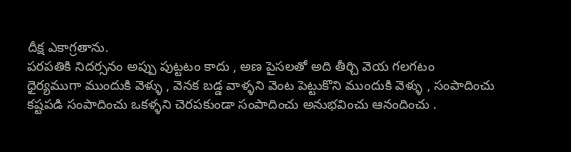దీక్ష ఎకాగ్రతాను.
పరపతికి నిదర్సనం అప్పు పుట్టటం కాదు , అణ పైసలతో అది తీర్చి వెయ గలగటం
ధైర్యముగా ముందుకి వెళ్ళు , వెనక బడ్డ వాళ్ళని వెంట పెట్టుకొని ముందుకి వెళ్ళు , సంపాదించు కష్టపడి సంపాదించు ఒకళ్ళని చెరపకుండా సంపాదించు అనుభవించు ఆనందించు .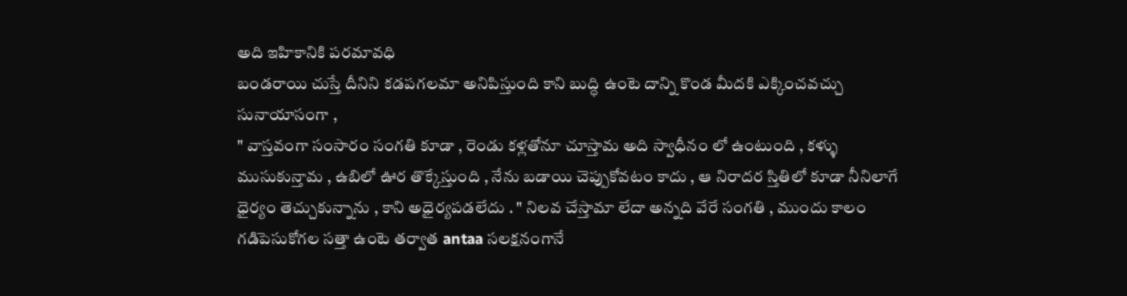అది ఇహికానికి పరమావధి
బండరాయి చుస్తే దీనిని కడపగలమా అనిపిస్తుంది కాని బుద్ధి ఉంటె దాన్ని కొండ మీదకి ఎక్కించవచ్చు సునాయాసంగా ,
" వాస్తవంగా సంసారం సంగతి కూడా , రెండు కళ్లతోనూ చూస్తామ అది స్వాధీనం లో ఉంటుంది , కళ్ళు ముసుకున్తామ , ఉబిలో ఊర తొక్కేస్తుంది , నేను బడాయి చెప్పుకోవటం కాదు , ఆ నిరాదర స్తితిలో కూడా నీనిలాగే ధైర్యం తెచ్చుకున్నాను , కాని అధైర్యపడలేదు . " నిలవ చేస్తామా లేదా అన్నది వేరే సంగతి , ముందు కాలం గడిపెసుకోగల సత్తా ఉంటె తర్వాత antaa సలక్షనంగానే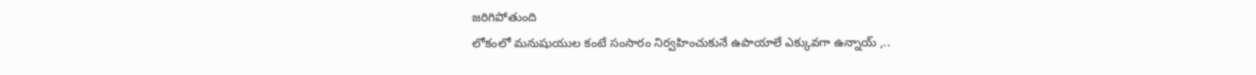జరిగిపోతుంది
లోకంలో మనుషుయుల కంటే సంసారం నిర్వహించుకునే ఉపాయాలే ఎక్కువగా ఉన్నాయ్ ,..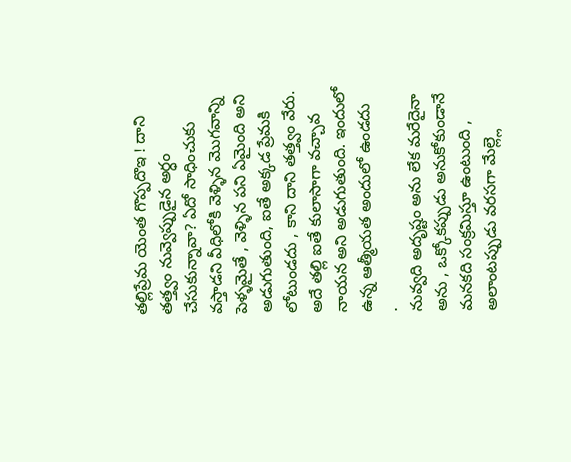తల్లిప్రేమ యెంత గొప్పదొఇ ! దాని తత్త్వం నువ్వెప్పుడైన అర్ధం చేసుకున్నావా? ఏదో సాధించుకు వస్తాడని వీధిలోకి వెళ్ళిన మొగవాన్ని పెళ్ళమైతే , వెళ్ళిన పని ఏమైంది అని అడుగుతుంది, ఐతే అక్కడ ప్రేమకి లోటుండదు , కాని దాని తత్త్వం వేరు. అదే తల్లి ఐతే కులాసాగా వచ్చావ నాయన అని అడుగుతుంది. ఇందులో ఉన్న ఆత్మీయత అందులో ఉండదు
.
నువ్వది అదృష్టం అను లేక మరేదైనా అను , ఒక్కోకప్పుడు అనుకోకుండానే మనకది సంక్రమిస్తూ ఉంటుంది , అలాంటప్పుడు వరసగా మేల్ల్లె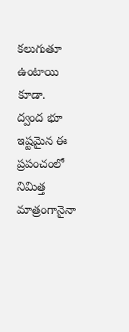కలుగుతూ ఉంటాయి కూడా.
ద్వంద భూ ఇష్టమైన ఈ ప్రపంచంలో నిమిత్త మాత్రంగానైనా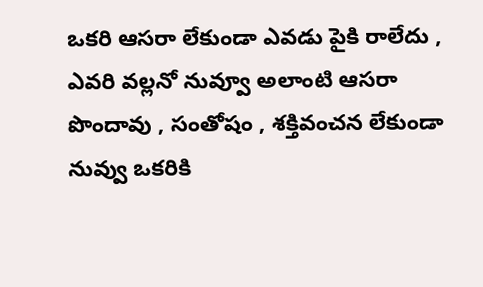ఒకరి ఆసరా లేకుండా ఎవడు పైకి రాలేదు , ఎవరి వల్లనో నువ్వూ అలాంటి ఆసరా పొందావు , సంతోషం , శక్తివంచన లేకుండా నువ్వు ఒకరికి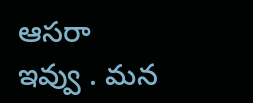ఆసరా ఇవ్వు . మన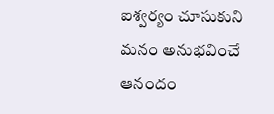ఐశ్వర్యం చూసుకుని మనం అనుభవించే ఆనందం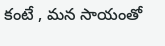కంటే , మన సాయంతో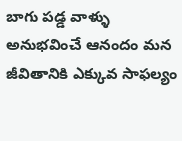బాగు పడ్డ వాళ్ళు అనుభవించే ఆనందం మన జీవితానికి ఎక్కువ సాఫల్యం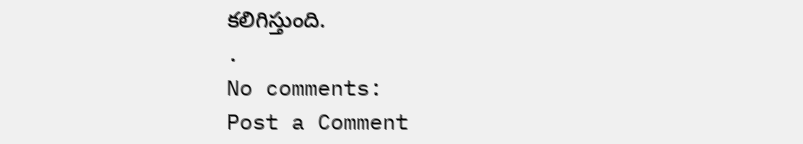కలిగిస్తుంది.
.
No comments:
Post a Comment